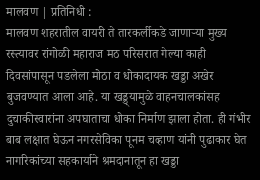मालवण | प्रतिनिधी :
मालवण शहरातील वायरी ते तारकर्लीकडे जाणाऱ्या मुख्य रस्त्यावर रांगोळी महाराज मठ परिसरात गेल्या काही दिवसांपासून पडलेला मोठा व धोकादायक खड्डा अखेर बुजवण्यात आला आहे. या खड्ड्यामुळे वाहनचालकांसह दुचाकीस्वारांना अपघाताचा धोका निर्माण झाला होता. ही गंभीर बाब लक्षात घेऊन नगरसेविका पूनम चव्हाण यांनी पुढाकार घेत नागरिकांच्या सहकार्याने श्रमदानातून हा खड्डा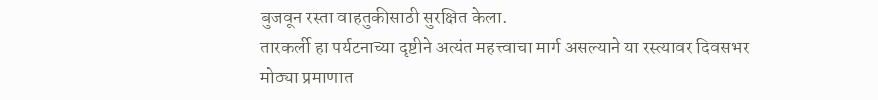बुजवून रस्ता वाहतुकीसाठी सुरक्षित केला.
तारकर्ली हा पर्यटनाच्या दृष्टीने अत्यंत महत्त्वाचा मार्ग असल्याने या रस्त्यावर दिवसभर मोठ्या प्रमाणात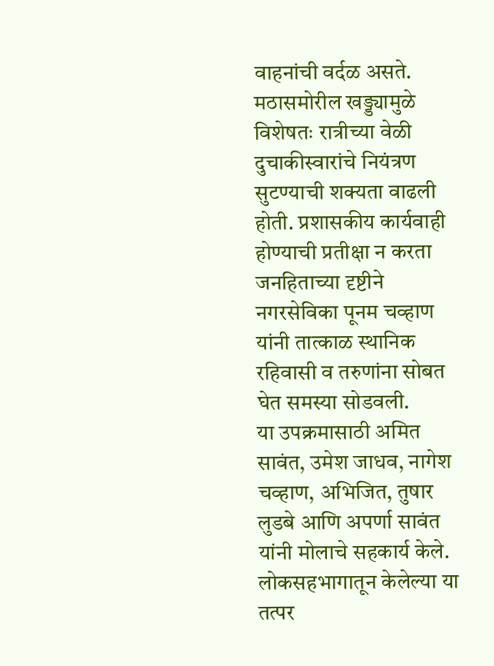वाहनांची वर्दळ असते. मठासमोरील खड्ड्यामुळे विशेषतः रात्रीच्या वेळी दुचाकीस्वारांचे नियंत्रण सुटण्याची शक्यता वाढली होती. प्रशासकीय कार्यवाही होण्याची प्रतीक्षा न करता जनहिताच्या दृष्टीने नगरसेविका पूनम चव्हाण यांनी तात्काळ स्थानिक रहिवासी व तरुणांना सोबत घेत समस्या सोडवली.
या उपक्रमासाठी अमित सावंत, उमेश जाधव, नागेश चव्हाण, अभिजित, तुषार लुडबे आणि अपर्णा सावंत यांनी मोलाचे सहकार्य केले. लोकसहभागातून केलेल्या या तत्पर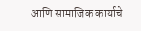आणि सामाजिक कार्याचे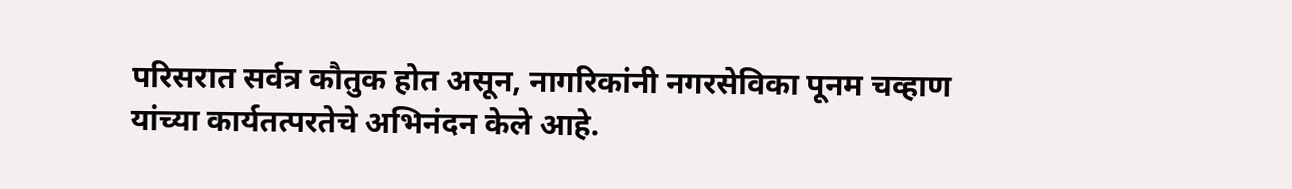परिसरात सर्वत्र कौतुक होत असून, नागरिकांनी नगरसेविका पूनम चव्हाण यांच्या कार्यतत्परतेचे अभिनंदन केले आहे.